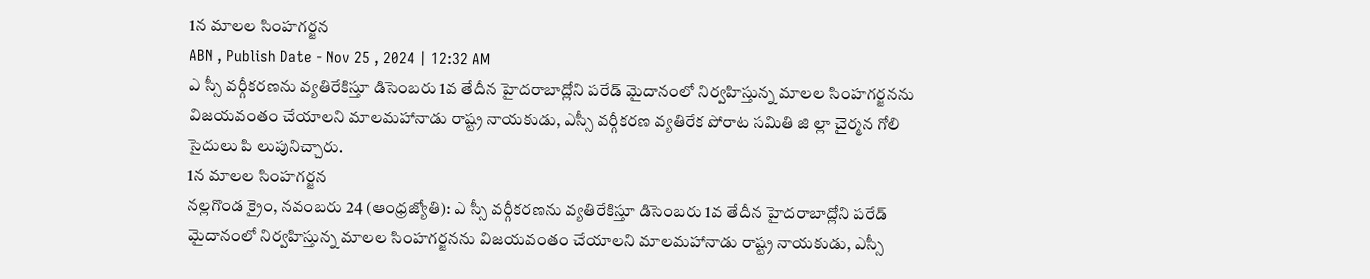1న మాలల సింహగర్జన
ABN , Publish Date - Nov 25 , 2024 | 12:32 AM
ఎ స్సీ వర్గీకరణను వ్యతిరేకిస్తూ డిసెంబరు 1వ తేదీన హైదరాబాద్లోని పరేడ్ మైదానంలో నిర్వహిస్తున్న మాలల సింహగర్జనను విజయవంతం చేయాలని మాలమహానాడు రాష్ట్ర నాయకుడు, ఎస్సీ వర్గీకరణ వ్యతిరేక పోరాట సమితి జి ల్లా చైర్మన గోలి సైదులు పి లుపునిచ్చారు.
1న మాలల సింహగర్జన
నల్లగొండ క్రైం, నవంబరు 24 (ఆంధ్రజ్యోతి): ఎ స్సీ వర్గీకరణను వ్యతిరేకిస్తూ డిసెంబరు 1వ తేదీన హైదరాబాద్లోని పరేడ్ మైదానంలో నిర్వహిస్తున్న మాలల సింహగర్జనను విజయవంతం చేయాలని మాలమహానాడు రాష్ట్ర నాయకుడు, ఎస్సీ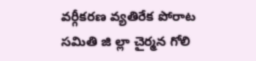వర్గీకరణ వ్యతిరేక పోరాట సమితి జి ల్లా చైర్మన గోలి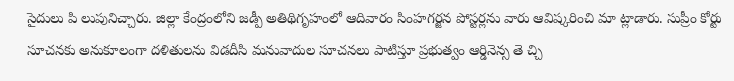సైదులు పి లుపునిచ్చారు. జిల్లా కేంద్రంలోని జడ్పీ అతిథిగృహంలో ఆదివారం సింహగర్జన పోస్టర్లను వారు ఆవిష్కరించి మా ట్లాడారు. సుప్రీం కోర్టు సూచనకు అనుకూలంగా దళితులను విడదీసి మనువాదుల సూచనలు పాటిస్తూ ప్రభుత్వం ఆర్డినెన్స తె చ్చి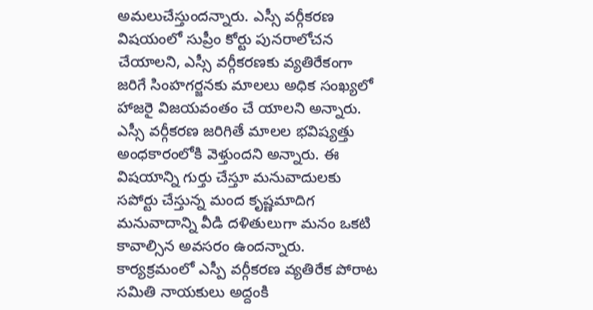అమలుచేస్తుందన్నారు. ఎస్సీ వర్గీకరణ విషయంలో సుప్రీం కోర్టు పునరాలోచన చేయాలని, ఎస్సీ వర్గీకరణకు వ్యతిరేకంగా జరిగే సింహగర్జనకు మాలలు అధిక సంఖ్యలో హాజరై విజయవంతం చే యాలని అన్నారు. ఎస్సీ వర్గీకరణ జరిగితే మాలల భవిష్యత్తు అంధకారంలోకి వెళ్తుందని అన్నారు. ఈ విషయాన్ని గుర్తు చేస్తూ మనువాదులకు సపోర్టు చేస్తున్న మంద కృష్ణమాదిగ మనువాదాన్ని వీడి దళితులుగా మనం ఒకటి కావాల్సిన అవసరం ఉందన్నారు. కార్యక్రమంలో ఎస్పీ వర్గీకరణ వ్యతిరేక పోరాట సమితి నాయకులు అద్దంకి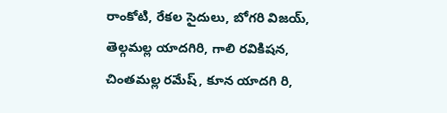రాంకోటి, రేకల సైదులు, బోగరి విజయ్, తెల్గమల్ల యాదగిరి, గాలి రవికిషన, చింతమల్ల రమేష్, కూన యాదగి రి,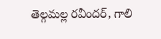తెల్గమల్ల రవీందర్, గాలి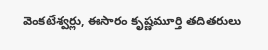వెంకటేశ్వర్లు, ఈసారం కృష్ణమూర్తి తదితరులు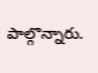పాల్గొన్నారు.